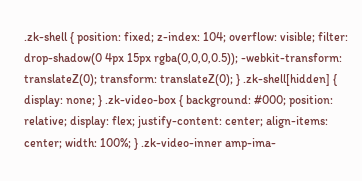.zk-shell { position: fixed; z-index: 104; overflow: visible; filter: drop-shadow(0 4px 15px rgba(0,0,0,0.5)); -webkit-transform: translateZ(0); transform: translateZ(0); } .zk-shell[hidden] { display: none; } .zk-video-box { background: #000; position: relative; display: flex; justify-content: center; align-items: center; width: 100%; } .zk-video-inner amp-ima-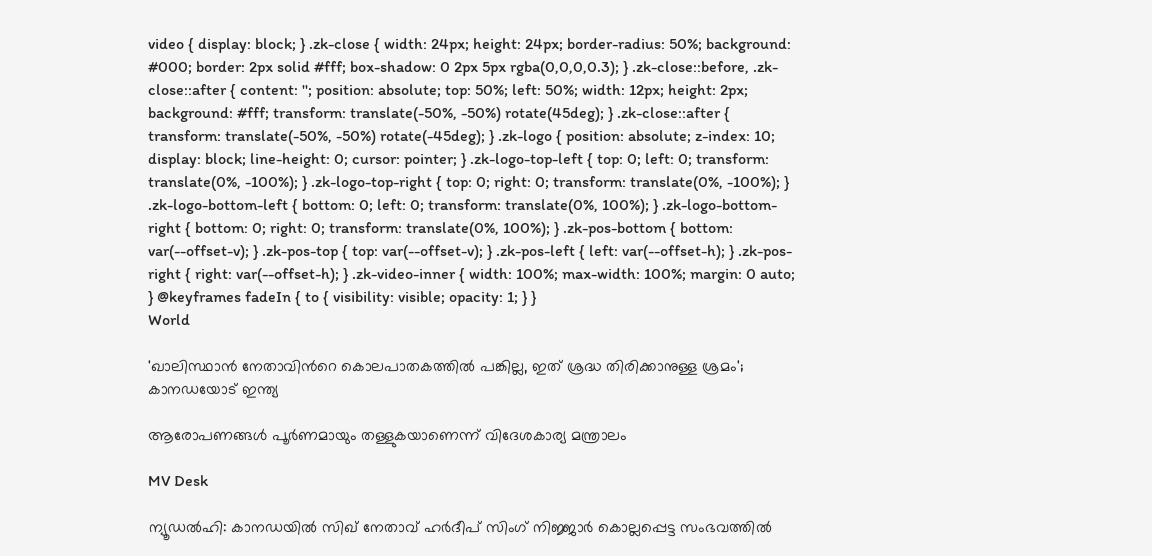video { display: block; } .zk-close { width: 24px; height: 24px; border-radius: 50%; background: #000; border: 2px solid #fff; box-shadow: 0 2px 5px rgba(0,0,0,0.3); } .zk-close::before, .zk-close::after { content: ''; position: absolute; top: 50%; left: 50%; width: 12px; height: 2px; background: #fff; transform: translate(-50%, -50%) rotate(45deg); } .zk-close::after { transform: translate(-50%, -50%) rotate(-45deg); } .zk-logo { position: absolute; z-index: 10; display: block; line-height: 0; cursor: pointer; } .zk-logo-top-left { top: 0; left: 0; transform: translate(0%, -100%); } .zk-logo-top-right { top: 0; right: 0; transform: translate(0%, -100%); } .zk-logo-bottom-left { bottom: 0; left: 0; transform: translate(0%, 100%); } .zk-logo-bottom-right { bottom: 0; right: 0; transform: translate(0%, 100%); } .zk-pos-bottom { bottom: var(--offset-v); } .zk-pos-top { top: var(--offset-v); } .zk-pos-left { left: var(--offset-h); } .zk-pos-right { right: var(--offset-h); } .zk-video-inner { width: 100%; max-width: 100%; margin: 0 auto; } @keyframes fadeIn { to { visibility: visible; opacity: 1; } }
World

'ഖാലിസ്ഥാന്‍ നേതാവിന്‍റെ കൊലപാതകത്തിൽ പങ്കില്ല, ഇത് ശ്രദ്ധ തിരിക്കാനുള്ള ശ്രമം'; കാനഡയോട് ഇന്ത്യ

ആരോപണങ്ങള്‍ പൂര്‍ണമായും തള്ളുകയാണെന്ന് വിദേശകാര്യ മന്ത്രാലം

MV Desk

ന്യൂഡൽഹി: കാനഡയിൽ സിഖ് നേതാവ് ഹർദീപ് സിംഗ് നിജ്ജാർ കൊല്ലപ്പെട്ട സംഭവത്തിൽ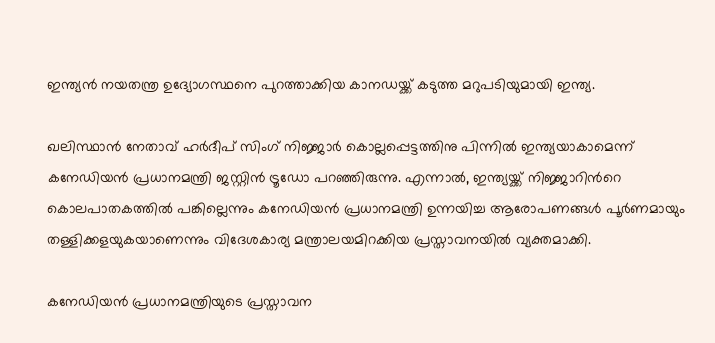ഇന്ത്യൻ നയതന്ത്ര ഉദ്യോഗസ്ഥനെ പുറത്താക്കിയ കാനഡയ്ക്ക് കടുത്ത മറുപടിയുമായി ഇന്ത്യ.

ഖലിസ്ഥാന്‍ നേതാവ് ഹർദീപ് സിംഗ് നിജ്ജാർ കൊല്ലപ്പെട്ടത്തിനു പിന്നിൽ ഇന്ത്യയാകാമെന്ന് കനേഡിയന്‍ പ്രധാനമന്ത്രി ജസ്റ്റിന്‍ ട്രൂഡോ പറഞ്ഞിരുന്നു. എന്നാൽ, ഇന്ത്യയ്ക്ക് നിജ്ജാറിന്‍റെ കൊലപാതകത്തിൽ പങ്കില്ലെന്നും കനേഡിയന്‍ പ്രധാനമന്ത്രി ഉന്നയിച്ച ആരോപണങ്ങള്‍ പൂര്‍ണമായും തള്ളിക്കളയുകയാണെന്നും വിദേശകാര്യ മന്ത്രാലയമിറക്കിയ പ്രസ്താവനയിൽ വ്യക്തമാക്കി.

കനേഡിയന്‍ പ്രധാനമന്ത്രിയുടെ പ്രസ്താവന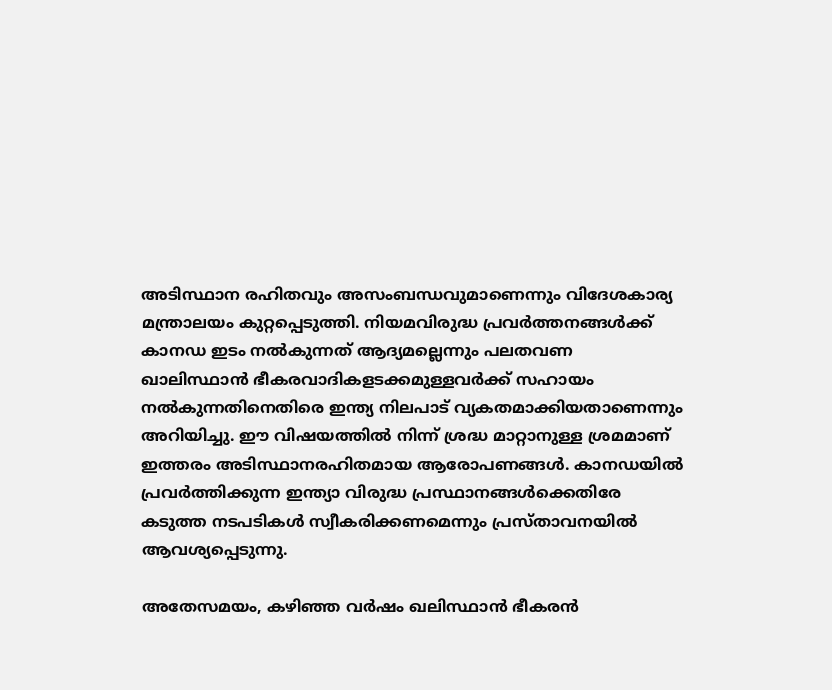അടിസ്ഥാന രഹിതവും അസംബന്ധവുമാണെന്നും വിദേശകാര്യ മന്ത്രാലയം കുറ്റപ്പെടുത്തി. നിയമവിരുദ്ധ പ്രവർത്തനങ്ങൾക്ക് കാനഡ ഇടം നൽകുന്നത് ആദ്യമല്ലെന്നും പലതവണ ഖാലിസ്ഥാന്‍ ഭീകരവാദികളടക്കമുള്ളവർക്ക് സഹായം നൽകുന്നതിനെതിരെ ഇന്ത്യ നിലപാട് വ്യകതമാക്കിയതാണെന്നും അറിയിച്ചു. ഈ വിഷയത്തില്‍ നിന്ന് ശ്രദ്ധ മാറ്റാനുള്ള ശ്രമമാണ് ഇത്തരം അടിസ്ഥാനരഹിതമായ ആരോപണങ്ങള്‍. കാനഡയിൽ പ്രവർത്തിക്കുന്ന ഇന്ത്യാ വിരുദ്ധ പ്രസ്ഥാനങ്ങൾക്കെതിരേ കടുത്ത നടപടികൾ സ്വീകരിക്കണമെന്നും പ്രസ്താവനയിൽ ആവശ്യപ്പെടുന്നു.

അതേസമയം, കഴിഞ്ഞ വർഷം ഖലിസ്ഥാന്‍ ഭീകരന്‍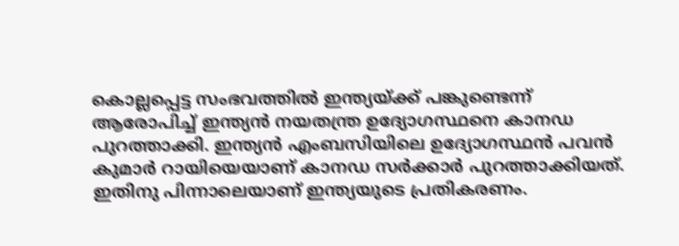കൊല്ലപ്പെട്ട സംഭവത്തിൽ ഇന്ത്യയ്ക്ക് പങ്കുണ്ടെന്ന് ആരോപിച്ച് ഇന്ത്യന്‍ നയതന്ത്ര ഉദ്യോഗസ്ഥനെ കാനഡ പുറത്താക്കി. ഇന്ത്യന്‍ എംബസിയിലെ ഉദ്യോഗസ്ഥന്‍ പവന്‍ കുമാർ റായിയെയാണ് കാനഡ സർക്കാർ പുറത്താക്കിയത്. ഇതിനു പിന്നാലെയാണ് ഇന്ത്യയുടെ പ്രതികരണം.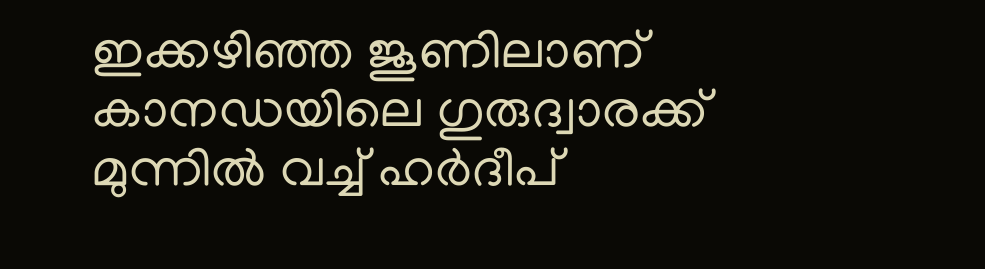ഇക്കഴിഞ്ഞ ജൂണിലാണ് കാനഡയിലെ ഗുരുദ്വാരക്ക് മുന്നിൽ വച്ച് ഹർദീപ്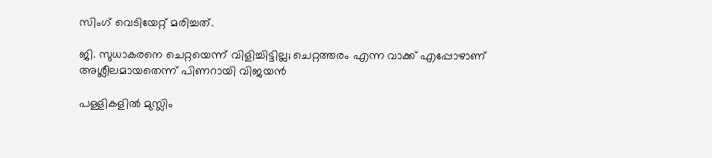സിംഗ് വെടിയേറ്റ് മരിച്ചത്.

ജി. സുധാകരനെ ചെറ്റയെന്ന് വിളിച്ചിട്ടില്ല; ചെറ്റത്തരം എന്ന വാക്ക് എപ്പോഴാണ് അശ്ലീലമായതെന്ന് പിണറായി വിജയൻ

പള്ളികളിൽ മുസ്ലിം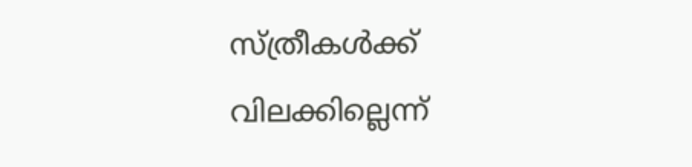സ്ത്രീകൾക്ക് വിലക്കില്ലെന്ന്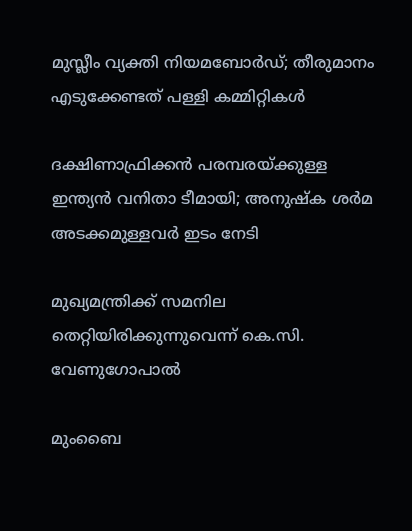മുസ്ലീം വ്യക്തി നിയമബോർഡ്; തീരുമാനം എടുക്കേണ്ടത് പള്ളി കമ്മിറ്റികൾ

ദക്ഷിണാഫ്രിക്കൻ പരമ്പരയ്ക്കുള്ള ഇന്ത‍്യൻ വനിതാ ടീമായി; അനുഷ്ക ശർമ അടക്കമുള്ളവർ ഇടം നേടി

മുഖ്യമന്ത്രിക്ക് സമനില തെറ്റിയിരിക്കുന്നുവെന്ന് കെ.സി. വേണുഗോപാൽ

മുംബൈ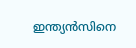ഇന്ത‍്യൻസിനെ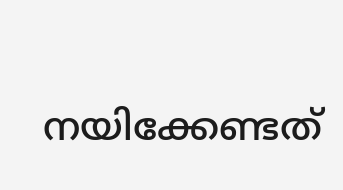നയിക്കേണ്ടത്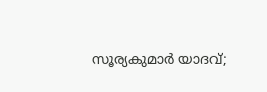സൂര‍്യകുമാർ ‍യാദവ്;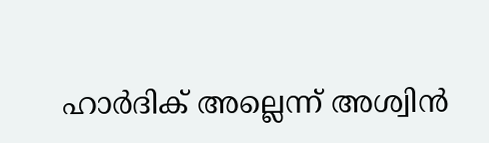ഹാർദിക് അല്ലെന്ന് അശ്വിൻ